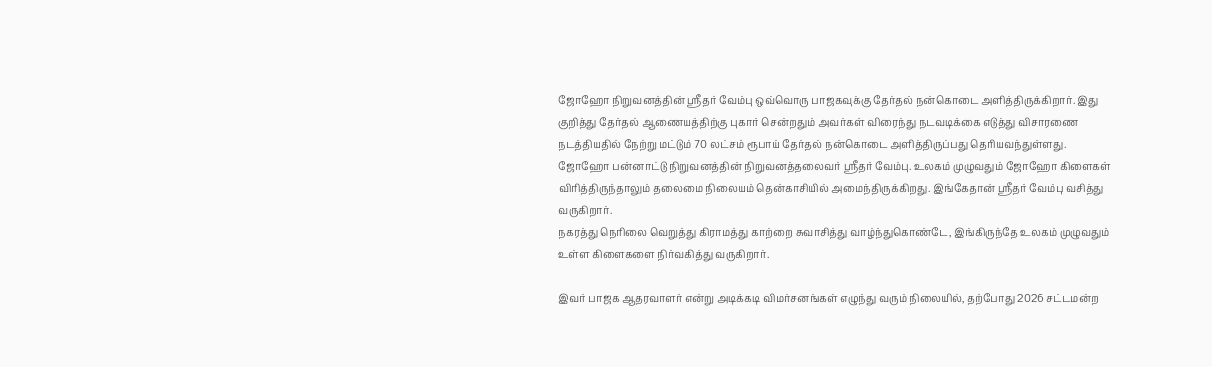ஜோஹோ நிறுவனத்தின் ஸ்ரீதர் வேம்பு ஒவ்வொரு பாஜகவுக்கு தேர்தல் நன்கொடை அளித்திருக்கிறார். இது குறித்து தேர்தல் ஆணையத்திற்கு புகார் சென்றதும் அவர்கள் விரைந்து நடவடிக்கை எடுத்து விசாரணை நடத்தியதில் நேற்று மட்டும் 70 லட்சம் ரூபாய் தேர்தல் நன்கொடை அளித்திருப்பது தெரியவந்துள்ளது.
ஜோஹோ பன்னாட்டு நிறுவனத்தின் நிறுவனத்தலைவர் ஸ்ரீதர் வேம்பு. உலகம் முழுவதும் ஜோஹோ கிளைகள் விரித்திருந்தாலும் தலைமை நிலையம் தென்காசியில் அமைந்திருக்கிறது. இங்கேதான் ஸ்ரீதர் வேம்பு வசித்து வருகிறார்.
நகரத்து நெரிலை வெறுத்து கிராமத்து காற்றை சுவாசித்து வாழ்ந்துகொண்டே, இங்கிருந்தே உலகம் முழுவதும் உள்ள கிளைகளை நிர்வகித்து வருகிறார்.

இவர் பாஜக ஆதரவாளர் என்று அடிக்கடி விமர்சனங்கள் எழுந்து வரும் நிலையில், தற்போது 2026 சட்டமன்ற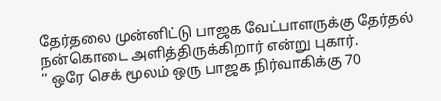தேர்தலை முன்னிட்டு பாஜக வேட்பாளருக்கு தேர்தல் நன்கொடை அளித்திருக்கிறார் என்று புகார்.
’’ ஒரே செக் மூலம் ஒரு பாஜக நிர்வாகிக்கு 70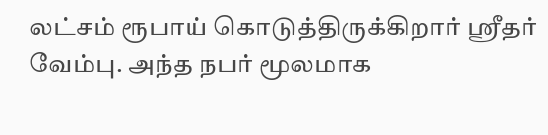லட்சம் ரூபாய் கொடுத்திருக்கிறார் ஸ்ரீதர் வேம்பு. அந்த நபர் மூலமாக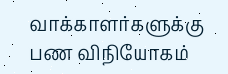வாக்காளர்களுக்கு பண விநியோகம்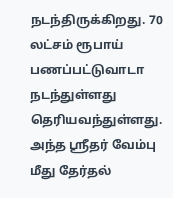நடந்திருக்கிறது. 70 லட்சம் ரூபாய் பணப்பட்டுவாடா நடந்துள்ளது தெரியவந்துள்ளது. அந்த ஸ்ரீதர் வேம்பு மீது தேர்தல்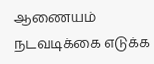ஆணையம் நடவடிக்கை எடுக்க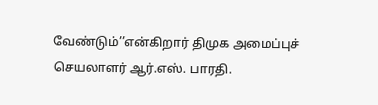வேண்டும்’’என்கிறார் திமுக அமைப்புச் செயலாளர் ஆர்.எஸ். பாரதி.